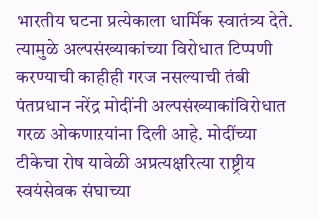भारतीय घटना प्रत्येकाला धार्मिक स्वातंत्र्य देते. त्यामुळे अल्पसंख्याकांच्या विरोधात टिप्पणी करण्याची काहीही गरज नसल्याची तंबी पंतप्रधान नरेंद्र मोदींनी अल्पसंख्याकांविरोधात गरळ ओकणाऱयांना दिली आहे. मोदींच्या टीकेचा रोष यावेळी अप्रत्यक्षरित्या राष्ट्रीय स्वयंसेवक संघाच्या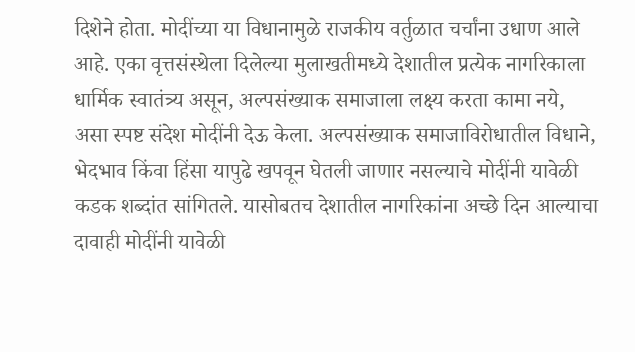दिशेने होता. मोदींच्या या विधानामुळे राजकीय वर्तुळात चर्चांना उधाण आले आहे. एका वृत्तसंस्थेला दिलेल्या मुलाखतीमध्ये देशातील प्रत्येक नागरिकाला धार्मिक स्वातंत्र्य असून, अल्पसंख्याक समाजाला लक्ष्य करता कामा नये, असा स्पष्ट संदेश मोदींनी देऊ केला. अल्पसंख्याक समाजाविरोधातील विधाने, भेदभाव किंवा हिंसा यापुढे खपवून घेतली जाणार नसल्याचे मोदींनी यावेळी कडक शब्दांत सांगितले. यासोबतच देशातील नागरिकांना अच्छे दिन आल्याचा दावाही मोदींनी यावेळी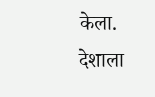केला. देशाला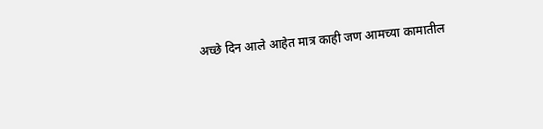अच्छे दिन आले आहेत मात्र काही जण आमच्या कामातील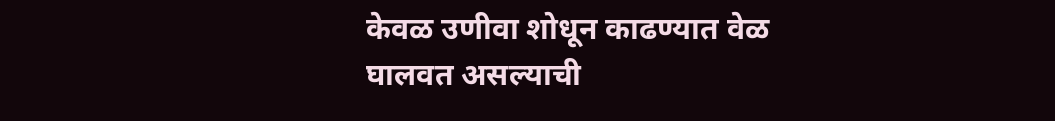केवळ उणीवा शोधून काढण्यात वेळ घालवत असल्याची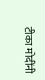टीका मोदींनी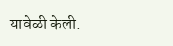यावेळी केली.